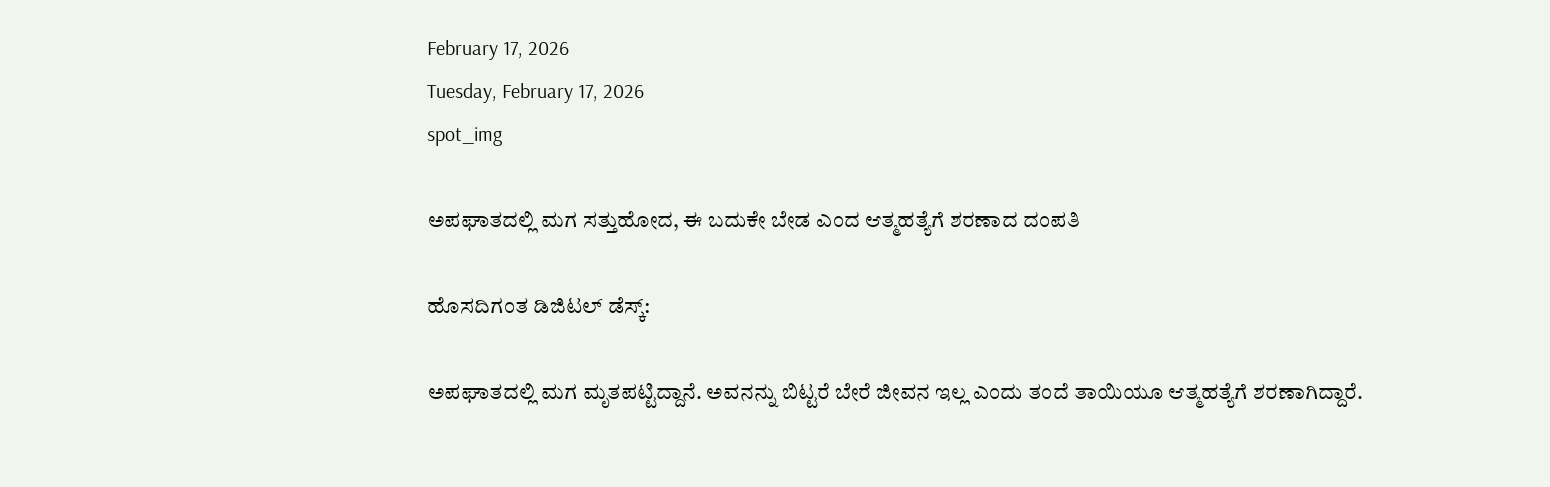February 17, 2026
Tuesday, February 17, 2026
spot_img

ಅಪಘಾತದಲ್ಲಿ ಮಗ ಸತ್ತುಹೋದ, ಈ ಬದುಕೇ ಬೇಡ ಎಂದ ಆತ್ಮಹತ್ಯೆಗೆ ಶರಣಾದ ದಂಪತಿ

ಹೊಸದಿಗಂತ ಡಿಜಿಟಲ್‌ ಡೆಸ್ಕ್‌:

ಅಪಘಾತದಲ್ಲಿ ಮಗ ಮೃತಪಟ್ಟಿದ್ದಾನೆ. ಅವನನ್ನು ಬಿಟ್ಟರೆ ಬೇರೆ ಜೀವನ ಇಲ್ಲ ಎಂದು ತಂದೆ ತಾಯಿಯೂ ಆತ್ಮಹತ್ಯೆಗೆ ಶರಣಾಗಿದ್ದಾರೆ.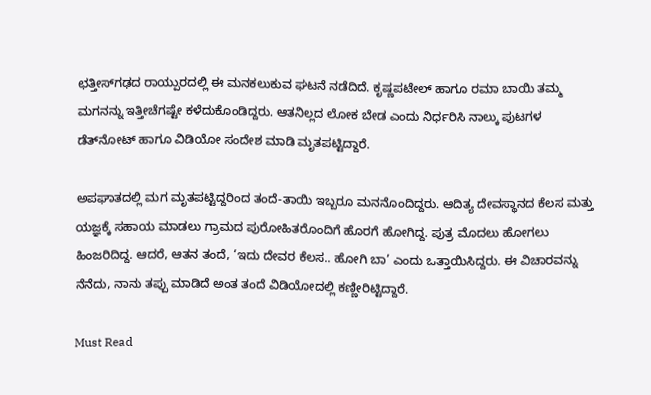ಛತ್ತೀಸ್‌ಗಢದ ರಾಯ್ಪುರದಲ್ಲಿ ಈ ಮನಕಲುಕುವ ಘಟನೆ ನಡೆದಿದೆ. ಕೃಷ್ಣಪಟೇಲ್‌ ಹಾಗೂ ರಮಾ ಬಾಯಿ ತಮ್ಮ ಮಗನನ್ನು ಇತ್ತೀಚೆಗಷ್ಟೇ ಕಳೆದುಕೊಂಡಿದ್ದರು. ಆತನಿಲ್ಲದ ಲೋಕ ಬೇಡ ಎಂದು ನಿರ್ಧರಿಸಿ ನಾಲ್ಕು ಪುಟಗಳ ಡೆತ್‌ನೋಟ್‌ ಹಾಗೂ ವಿಡಿಯೋ ಸಂದೇಶ ಮಾಡಿ ಮೃತಪಟ್ಟಿದ್ದಾರೆ.

ಅಪಘಾತದಲ್ಲಿ ಮಗ ಮೃತಪಟ್ಟಿದ್ದರಿಂದ ತಂದೆ-ತಾಯಿ ಇಬ್ಬರೂ ಮನನೊಂದಿದ್ದರು. ಆದಿತ್ಯ ದೇವಸ್ಥಾನದ ಕೆಲಸ ಮತ್ತು ಯಜ್ಞಕ್ಕೆ ಸಹಾಯ ಮಾಡಲು ಗ್ರಾಮದ ಪುರೋಹಿತರೊಂದಿಗೆ ಹೊರಗೆ ಹೋಗಿದ್ದ. ಪುತ್ರ ಮೊದಲು ಹೋಗಲು ಹಿಂಜರಿದಿದ್ದ. ಆದರೆ, ಆತನ ತಂದೆ, ‘ಇದು ದೇವರ ಕೆಲಸ.. ಹೋಗಿ ಬಾ’ ಎಂದು ಒತ್ತಾಯಿಸಿದ್ದರು. ಈ ವಿಚಾರವನ್ನು ನೆನೆದು, ನಾನು ತಪ್ಪು ಮಾಡಿದೆ ಅಂತ ತಂದೆ ವಿಡಿಯೋದಲ್ಲಿ ಕಣ್ಣೀರಿಟ್ಟಿದ್ದಾರೆ.

Must Read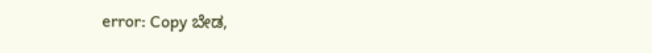error: Copy ಬೇಡ,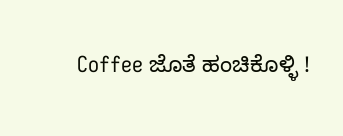Coffee ಜೊತೆ ಹಂಚಿಕೊಳ್ಳಿ !